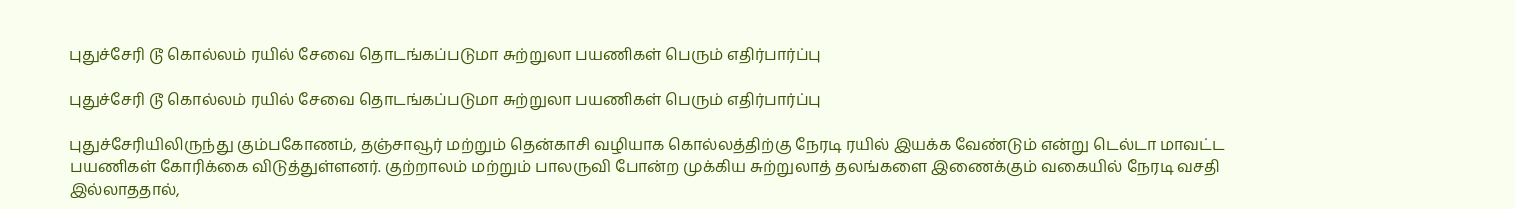புதுச்சேரி டூ கொல்லம் ரயில் சேவை தொடங்கப்படுமா சுற்றுலா பயணிகள் பெரும் எதிர்பார்ப்பு

புதுச்சேரி டூ கொல்லம் ரயில் சேவை தொடங்கப்படுமா சுற்றுலா பயணிகள் பெரும் எதிர்பார்ப்பு

புதுச்சேரியிலிருந்து கும்பகோணம், தஞ்சாவூர் மற்றும் தென்காசி வழியாக கொல்லத்திற்கு நேரடி ரயில் இயக்க வேண்டும் என்று டெல்டா மாவட்ட பயணிகள் கோரிக்கை விடுத்துள்ளனர். குற்றாலம் மற்றும் பாலருவி போன்ற முக்கிய சுற்றுலாத் தலங்களை இணைக்கும் வகையில் நேரடி வசதி இல்லாததால்,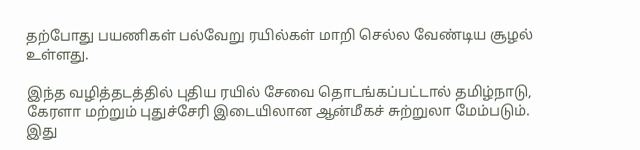தற்போது பயணிகள் பல்வேறு ரயில்கள் மாறி செல்ல வேண்டிய சூழல் உள்ளது.

இந்த வழித்தடத்தில் புதிய ரயில் சேவை தொடங்கப்பட்டால் தமிழ்நாடு, கேரளா மற்றும் புதுச்சேரி இடையிலான ஆன்மீகச் சுற்றுலா மேம்படும். இது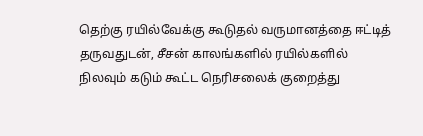தெற்கு ரயில்வேக்கு கூடுதல் வருமானத்தை ஈட்டித் தருவதுடன், சீசன் காலங்களில் ரயில்களில் நிலவும் கடும் கூட்ட நெரிசலைக் குறைத்து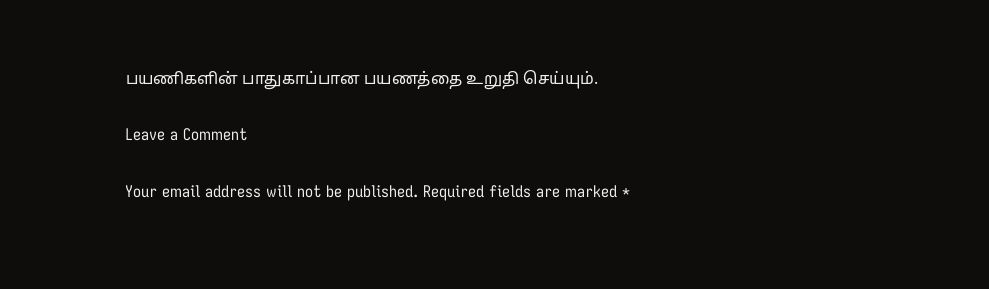பயணிகளின் பாதுகாப்பான பயணத்தை உறுதி செய்யும்.

Leave a Comment

Your email address will not be published. Required fields are marked *